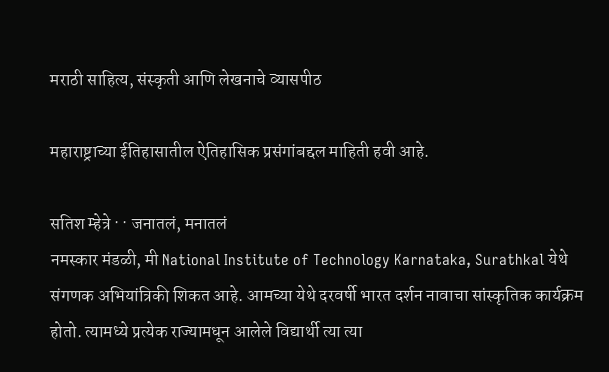मराठी साहित्य, संस्कृती आणि लेखनाचे व्यासपीठ

महाराष्ट्राच्या ईतिहासातील ऐतिहासिक प्रसंगांबद्दल माहिती हवी आहे.

सतिश म्हेत्रे · · जनातलं, मनातलं
नमस्कार मंडळी, मी National Institute of Technology Karnataka, Surathkal येथे संगणक अभियांत्रिकी शिकत आहे. आमच्या येथे दरवर्षी भारत दर्शन नावाचा सांस्कृतिक कार्यक्रम होतो. त्यामध्ये प्रत्येक राज्यामधून आलेले विद्यार्थी त्या त्या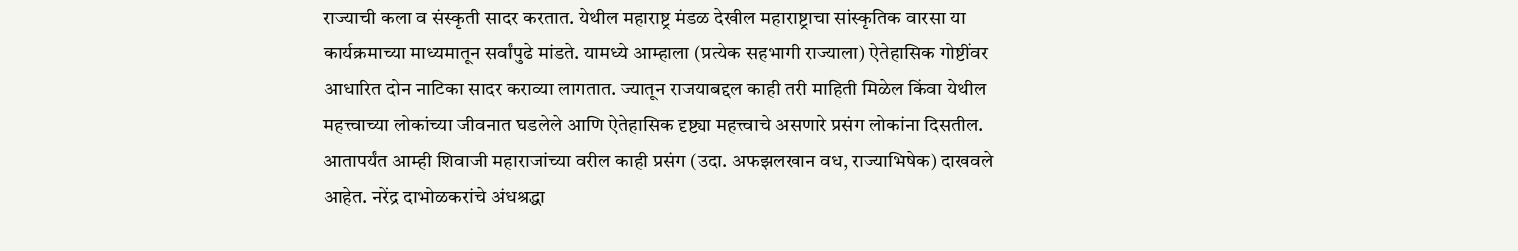राज्याची कला व संस्कृती सादर करतात. येथील महाराष्ट्र मंडळ देखील महाराष्ट्राचा सांस्कृतिक वारसा या कार्यक्रमाच्या माध्यमातून सर्वांपुढे मांडते. यामध्ये आम्हाला (प्रत्येक सहभागी राज्याला) ऐतेहासिक गोष्टींवर आधारित दोन नाटिका सादर कराव्या लागतात. ज्यातून राजयाबद्दल काही तरी माहिती मिळेल किंवा येथील महत्त्वाच्या लोकांच्या जीवनात घडलेले आणि ऐतेहासिक दृष्ट्या महत्त्वाचे असणारे प्रसंग लोकांना दिसतील. आतापर्यंत आम्ही शिवाजी महाराजांच्या वरील काही प्रसंग (उदा. अफझलखान वध, राज्याभिषेक) दाखवले आहेत. नरेंद्र दाभोळकरांचे अंधश्रद्धा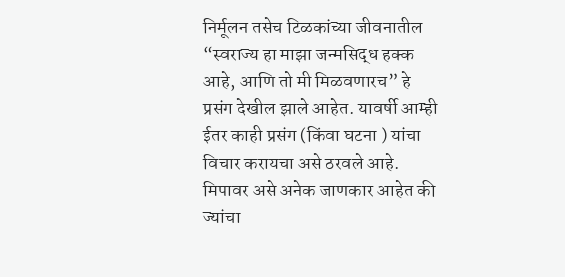निर्मूलन तसेच टिळकांच्या जीवनातील “स्वराज्य हा माझा जन्मसिद्ध हक्क आहे, आणि तो मी मिळवणारच” हे प्रसंग देखील झाले आहेत. यावर्षी आम्ही ईतर काही प्रसंग (किंवा घटना ) यांचा विचार करायचा असे ठरवले आहे. मिपावर असे अनेक जाणकार आहेत की ज्यांचा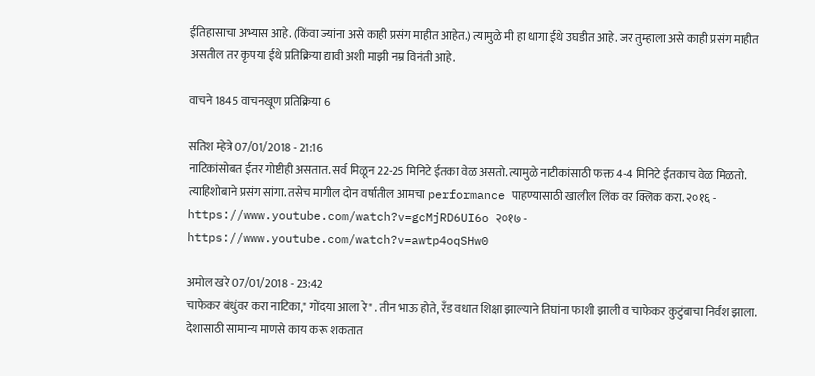ईतिहासाचा अभ्यास आहे. (किंवा ज्यांना असे काही प्रसंग माहीत आहेत.) त्यामुळे मी हा धागा ईथे उघडीत आहे. जर तुम्हाला असे काही प्रसंग माहीत असतील तर कृपया ईथे प्रतिक्रिया द्यावी अशी माझी नम्र विनंती आहे.

वाचने 1845 वाचनखूण प्रतिक्रिया 6

सतिश म्हेत्रे 07/01/2018 - 21:16
नाटिकांसोबत ईतर गोष्टीही असतात. सर्व मिळून 22-25 मिनिटे ईतका वेळ असतो. त्यामुळे नाटीकांसाठी फक्त 4-4 मिनिटे ईतकाच वेळ मिळतो. त्याहिशोबाने प्रसंग सांगा. तसेच मागील दोन वर्षातील आमचा performance पाहण्यासाठी खालील लिंक वर क्लिक करा. २०१६ - https://www.youtube.com/watch?v=gcMjRD6UI6o २०१७ - https://www.youtube.com/watch?v=awtp4oqSHw0

अमोल खरे 07/01/2018 - 23:42
चाफेकर बंधुंवर करा नाटिका," गोंदया आला रे" . तीन भाऊ होते, रँड वधात शिक्षा झाल्याने तिघांना फाशी झाली व चाफेकर कुटुंबाचा निर्वंश झाला. देशासाठी सामान्य माणसे काय करू शकतात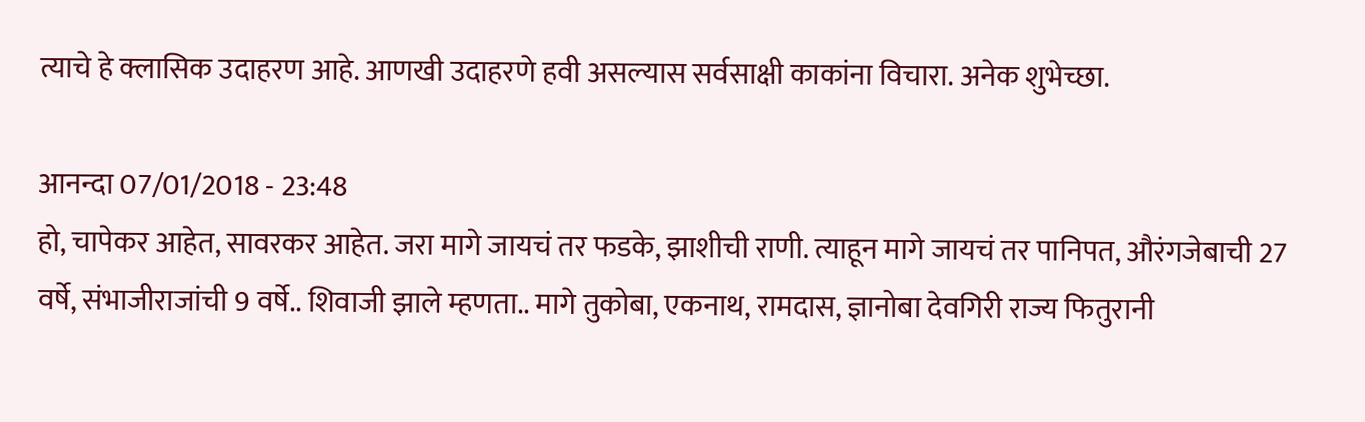त्याचे हे क्लासिक उदाहरण आहे. आणखी उदाहरणे हवी असल्यास सर्वसाक्षी काकांना विचारा. अनेक शुभेच्छा.

आनन्दा 07/01/2018 - 23:48
हो, चापेकर आहेत, सावरकर आहेत. जरा मागे जायचं तर फडके, झाशीची राणी. त्याहून मागे जायचं तर पानिपत, औरंगजेबाची 27 वर्षे, संभाजीराजांची 9 वर्षे.. शिवाजी झाले म्हणता.. मागे तुकोबा, एकनाथ, रामदास, ज्ञानोबा देवगिरी राज्य फितुरानी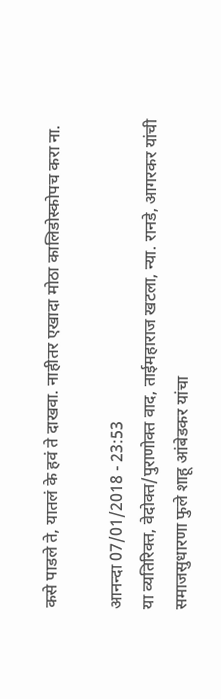कसे पाडले ते, यातलं के हवं ते दाखवा. नाहीतर एखादा मोठा कालिडोस्कोपच करा ना.

आनन्दा 07/01/2018 - 23:53
या व्यतिरिक्त, वेदोक्त/पुराणोक्त वाद, ताईमहाराज खटला, न्या. रानडे, आगरकर यांची समाजसुधारणा फुले शाहू आंबेडकर यांचा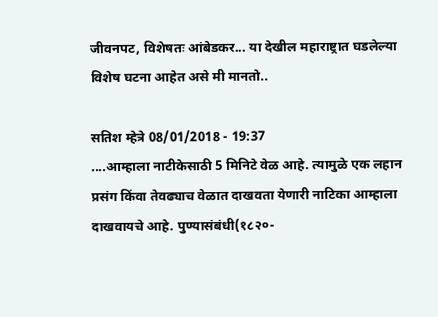जीवनपट, विशेषतः आंबेडकर... या देखील महाराष्ट्रात घडलेल्या विशेष घटना आहेत असे मी मानतो..

सतिश म्हेत्रे 08/01/2018 - 19:37
....आम्हाला नाटीकेसाठी 5 मिनिटे वेळ आहे. त्यामुळे एक लहान प्रसंग किंवा तेवढ्याच वेळात दाखवता येणारी नाटिका आम्हाला दाखवायचे आहे. पुण्यासंबंधी(१८२०-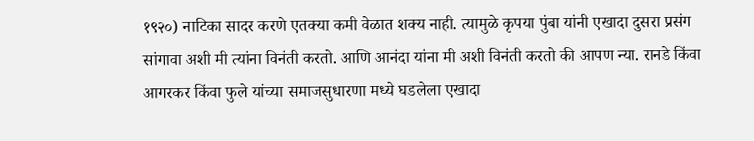१९२०) नाटिका सादर करणे एतक्या कमी वेळात शक्य नाही. त्यामुळे कृपया पुंबा यांनी एखादा दुसरा प्रसंग सांगावा अशी मी त्यांना विनंती करतो. आणि आनंदा यांना मी अशी विनंती करतो की आपण न्या. रानडे किंवा आगरकर किंवा फुले यांच्या समाजसुधारणा मध्ये घडलेला एखादा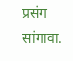प्रसंग सांगावा.